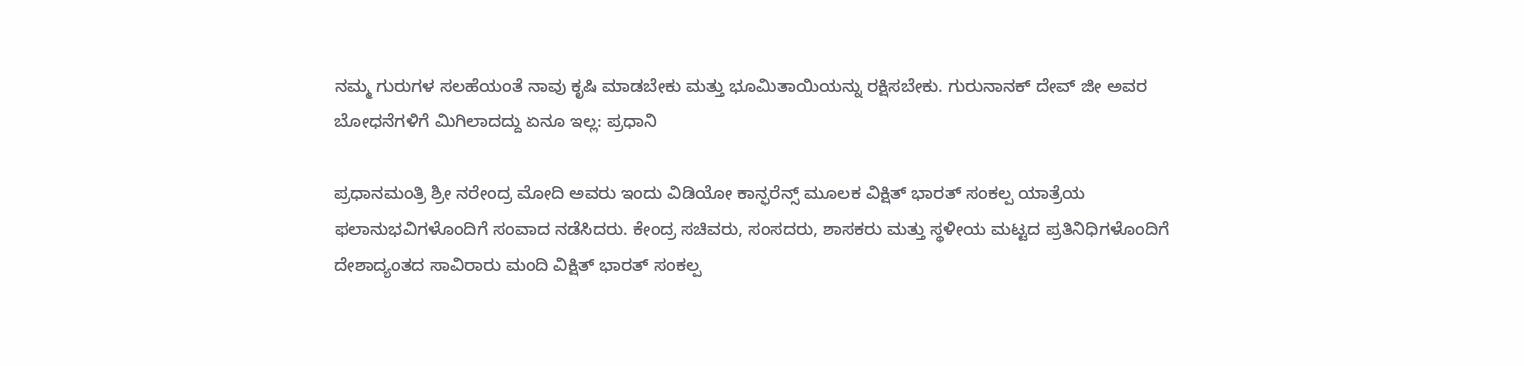ನಮ್ಮ ಗುರುಗಳ ಸಲಹೆಯಂತೆ ನಾವು ಕೃಷಿ ಮಾಡಬೇಕು ಮತ್ತು ಭೂಮಿತಾಯಿಯನ್ನು ರಕ್ಷಿಸಬೇಕು. ಗುರುನಾನಕ್ ದೇವ್ ಜೀ ಅವರ ಬೋಧನೆಗಳಿಗೆ ಮಿಗಿಲಾದದ್ದು ಏನೂ ಇಲ್ಲ: ಪ್ರಧಾನಿ

ಪ್ರಧಾನಮಂತ್ರಿ ಶ್ರೀ ನರೇಂದ್ರ ಮೋದಿ ಅವರು ಇಂದು ವಿಡಿಯೋ ಕಾನ್ಫರೆನ್ಸ್ ಮೂಲಕ ವಿಕ್ಷಿತ್ ಭಾರತ್ ಸಂಕಲ್ಪ ಯಾತ್ರೆಯ ಫಲಾನುಭವಿಗಳೊಂದಿಗೆ ಸಂವಾದ ನಡೆಸಿದರು. ಕೇಂದ್ರ ಸಚಿವರು, ಸಂಸದರು, ಶಾಸಕರು ಮತ್ತು ಸ್ಥಳೀಯ ಮಟ್ಟದ ಪ್ರತಿನಿಧಿಗಳೊಂದಿಗೆ ದೇಶಾದ್ಯಂತದ ಸಾವಿರಾರು ಮಂದಿ ವಿಕ್ಷಿತ್ ಭಾರತ್ ಸಂಕಲ್ಪ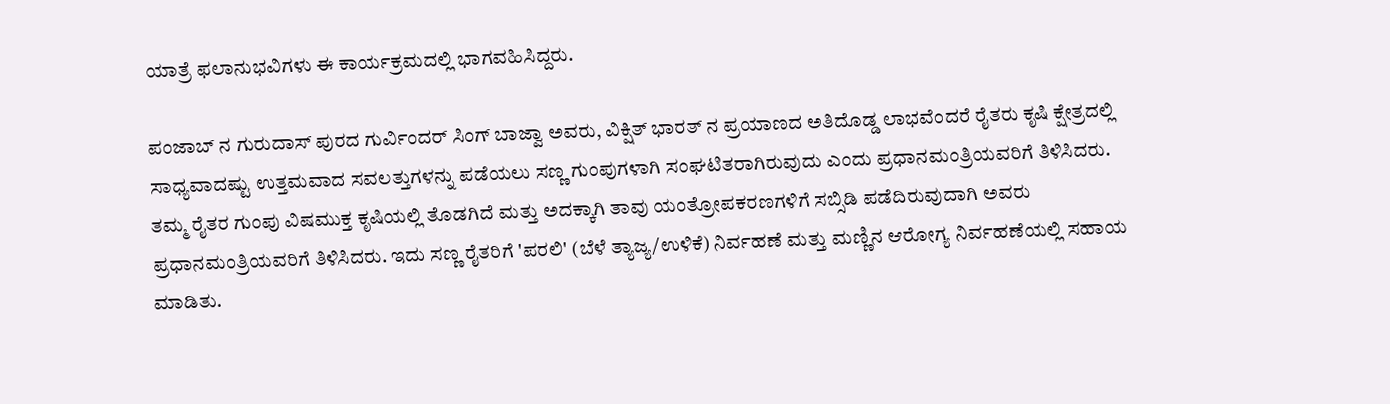ಯಾತ್ರೆ ಫಲಾನುಭವಿಗಳು ಈ ಕಾರ್ಯಕ್ರಮದಲ್ಲಿ ಭಾಗವಹಿಸಿದ್ದರು.

ಪಂಜಾಬ್ ನ ಗುರುದಾಸ್ ಪುರದ ಗುರ್ವಿಂದರ್ ಸಿಂಗ್ ಬಾಜ್ವಾ ಅವರು, ವಿಕ್ಷಿತ್ ಭಾರತ್ ನ ಪ್ರಯಾಣದ ಅತಿದೊಡ್ಡ ಲಾಭವೆಂದರೆ ರೈತರು ಕೃಷಿ ಕ್ಷೇತ್ರದಲ್ಲಿ ಸಾಧ್ಯವಾದಷ್ಟು ಉತ್ತಮವಾದ ಸವಲತ್ತುಗಳನ್ನು ಪಡೆಯಲು ಸಣ್ಣ ಗುಂಪುಗಳಾಗಿ ಸಂಘಟಿತರಾಗಿರುವುದು ಎಂದು ಪ್ರಧಾನಮಂತ್ರಿಯವರಿಗೆ ತಿಳಿಸಿದರು. ತಮ್ಮ ರೈತರ ಗುಂಪು ವಿಷಮುಕ್ತ ಕೃಷಿಯಲ್ಲಿ ತೊಡಗಿದೆ ಮತ್ತು ಅದಕ್ಕಾಗಿ ತಾವು ಯಂತ್ರೋಪಕರಣಗಳಿಗೆ ಸಬ್ಸಿಡಿ ಪಡೆದಿರುವುದಾಗಿ ಅವರು ಪ್ರಧಾನಮಂತ್ರಿಯವರಿಗೆ ತಿಳಿಸಿದರು. ಇದು ಸಣ್ಣ ರೈತರಿಗೆ 'ಪರಲಿ' (ಬೆಳೆ ತ್ಯಾಜ್ಯ/ಉಳಿಕೆ) ನಿರ್ವಹಣೆ ಮತ್ತು ಮಣ್ಣಿನ ಆರೋಗ್ಯ ನಿರ್ವಹಣೆಯಲ್ಲಿ ಸಹಾಯ ಮಾಡಿತು.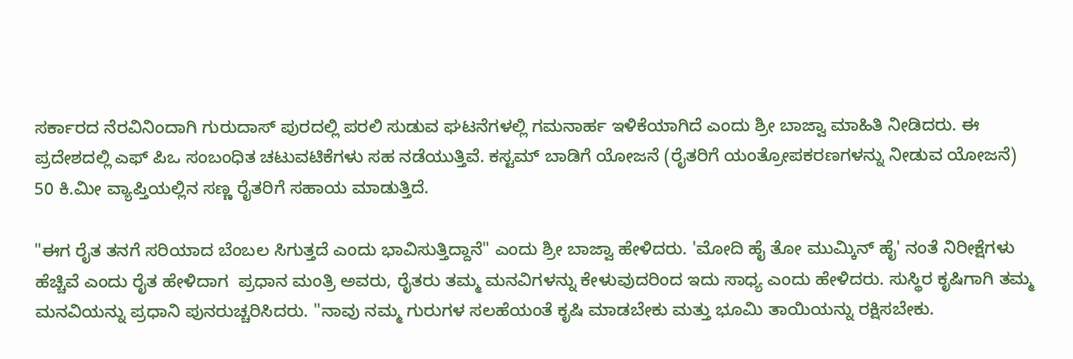ಸರ್ಕಾರದ ನೆರವಿನಿಂದಾಗಿ ಗುರುದಾಸ್ ಪುರದಲ್ಲಿ ಪರಲಿ ಸುಡುವ ಘಟನೆಗಳಲ್ಲಿ ಗಮನಾರ್ಹ ಇಳಿಕೆಯಾಗಿದೆ ಎಂದು ಶ್ರೀ ಬಾಜ್ವಾ ಮಾಹಿತಿ ನೀಡಿದರು. ಈ ಪ್ರದೇಶದಲ್ಲಿ ಎಫ್ ಪಿಒ ಸಂಬಂಧಿತ ಚಟುವಟಿಕೆಗಳು ಸಹ ನಡೆಯುತ್ತಿವೆ. ಕಸ್ಟಮ್ ಬಾಡಿಗೆ ಯೋಜನೆ (ರೈತರಿಗೆ ಯಂತ್ರೋಪಕರಣಗಳನ್ನು ನೀಡುವ ಯೋಜನೆ) 50 ಕಿ.ಮೀ ವ್ಯಾಪ್ತಿಯಲ್ಲಿನ ಸಣ್ಣ ರೈತರಿಗೆ ಸಹಾಯ ಮಾಡುತ್ತಿದೆ.

"ಈಗ ರೈತ ತನಗೆ ಸರಿಯಾದ ಬೆಂಬಲ ಸಿಗುತ್ತದೆ ಎಂದು ಭಾವಿಸುತ್ತಿದ್ದಾನೆ" ಎಂದು ಶ್ರೀ ಬಾಜ್ವಾ ಹೇಳಿದರು. 'ಮೋದಿ ಹೈ ತೋ ಮುಮ್ಕಿನ್ ಹೈ' ನಂತೆ ನಿರೀಕ್ಷೆಗಳು ಹೆಚ್ಚಿವೆ ಎಂದು ರೈತ ಹೇಳಿದಾಗ  ಪ್ರಧಾನ ಮಂತ್ರಿ ಅವರು, ರೈತರು ತಮ್ಮ ಮನವಿಗಳನ್ನು ಕೇಳುವುದರಿಂದ ಇದು ಸಾಧ್ಯ ಎಂದು ಹೇಳಿದರು. ಸುಸ್ಥಿರ ಕೃಷಿಗಾಗಿ ತಮ್ಮ ಮನವಿಯನ್ನು ಪ್ರಧಾನಿ ಪುನರುಚ್ಚರಿಸಿದರು. "ನಾವು ನಮ್ಮ ಗುರುಗಳ ಸಲಹೆಯಂತೆ ಕೃಷಿ ಮಾಡಬೇಕು ಮತ್ತು ಭೂಮಿ ತಾಯಿಯನ್ನು ರಕ್ಷಿಸಬೇಕು.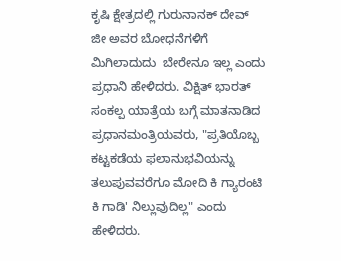ಕೃಷಿ ಕ್ಷೇತ್ರದಲ್ಲಿ ಗುರುನಾನಕ್ ದೇವ್ ಜೀ ಅವರ ಬೋಧನೆಗಳಿಗೆ  ಮಿಗಿಲಾದುದು  ಬೇರೇನೂ ಇಲ್ಲ ಎಂದು ಪ್ರಧಾನಿ ಹೇಳಿದರು. ವಿಕ್ಷಿತ್ ಭಾರತ್ ಸಂಕಲ್ಪ ಯಾತ್ರೆಯ ಬಗ್ಗೆ ಮಾತನಾಡಿದ ಪ್ರಧಾನಮಂತ್ರಿಯವರು, "ಪ್ರತಿಯೊಬ್ಬ ಕಟ್ಟಕಡೆಯ ಫಲಾನುಭವಿಯನ್ನು ತಲುಪುವವರೆಗೂ ಮೋದಿ ಕಿ ಗ್ಯಾರಂಟಿ ಕಿ ಗಾಡಿ' ನಿಲ್ಲುವುದಿಲ್ಲ" ಎಂದು ಹೇಳಿದರು.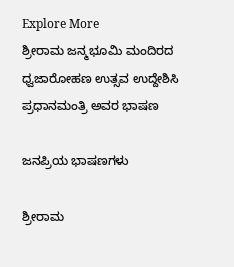Explore More
ಶ್ರೀರಾಮ ಜನ್ಮಭೂಮಿ ಮಂದಿರದ ಧ್ವಜಾರೋಹಣ ಉತ್ಸವ ಉದ್ದೇಶಿಸಿ ಪ್ರಧಾನಮಂತ್ರಿ ಅವರ ಭಾಷಣ

ಜನಪ್ರಿಯ ಭಾಷಣಗಳು

ಶ್ರೀರಾಮ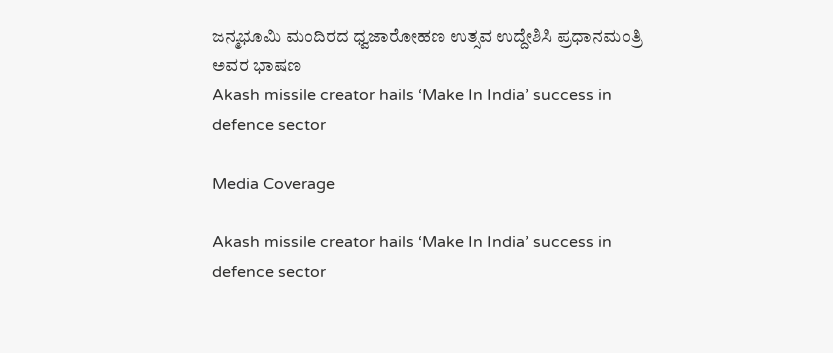ಜನ್ಮಭೂಮಿ ಮಂದಿರದ ಧ್ವಜಾರೋಹಣ ಉತ್ಸವ ಉದ್ದೇಶಿಸಿ ಪ್ರಧಾನಮಂತ್ರಿ ಅವರ ಭಾಷಣ
Akash missile creator hails ‘Make In India’ success in defence sector

Media Coverage

Akash missile creator hails ‘Make In India’ success in defence sector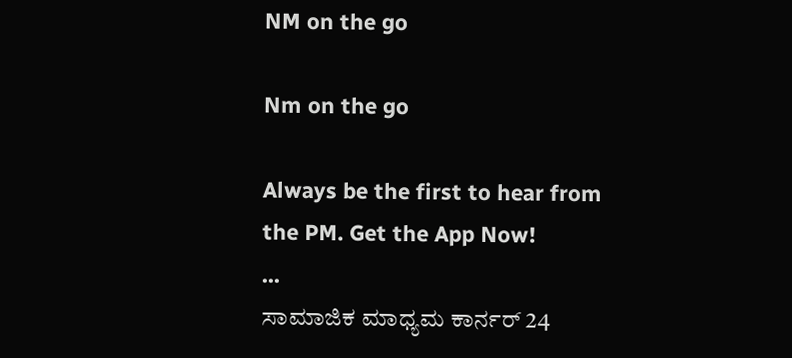NM on the go

Nm on the go

Always be the first to hear from the PM. Get the App Now!
...
ಸಾಮಾಜಿಕ ಮಾಧ್ಯಮ ಕಾರ್ನರ್ 24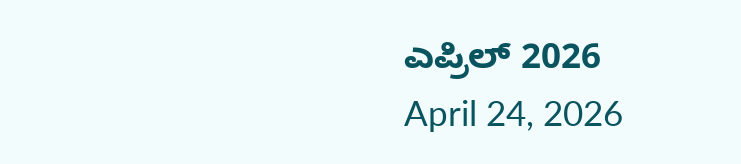ಎಪ್ರಿಲ್ 2026
April 24, 2026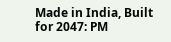Made in India, Built for 2047: PM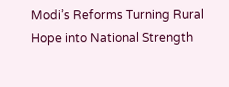Modi’s Reforms Turning Rural Hope into National Strength